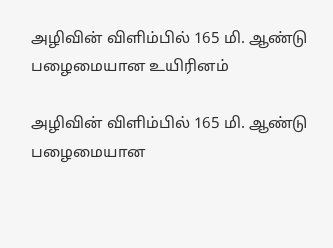அழிவின் விளிம்பில் 165 மி. ஆண்டு பழைமையான உயிரினம்

அழிவின் விளிம்பில் 165 மி. ஆண்டு பழைமையான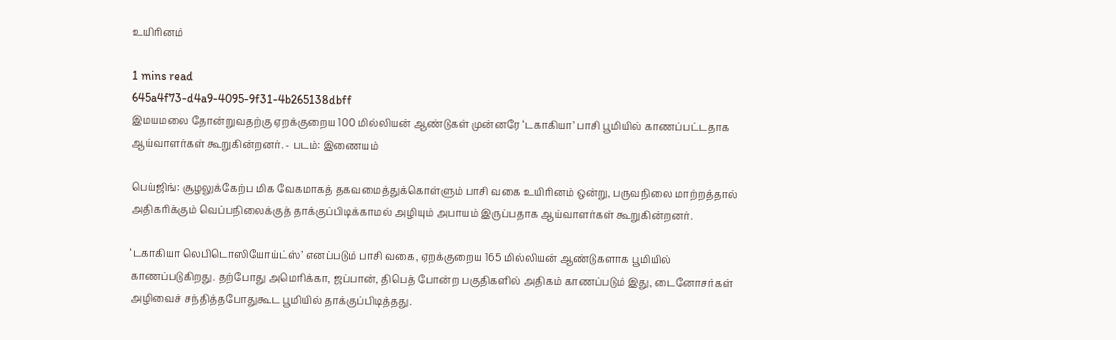உயிரினம்

1 mins read
645a4f73-d4a9-4095-9f31-4b265138dbff
இமயமலை தோன்றுவதற்கு ஏறக்குறைய 100 மில்லியன் ஆண்டுகள் முன்னரே ‘டகாகியா’ பாசி பூமியில் காணப்பட்டதாக ஆய்வாளர்கள் கூறுகின்றனர். - படம்: இணையம்

பெய்ஜிங்: சூழலுக்கேற்ப மிக வேகமாகத் தகவமைத்துக்கொள்ளும் பாசி வகை உயிரினம் ஒன்று, பருவநிலை மாற்றத்தால் அதிகரிக்கும் வெப்பநிலைக்குத் தாக்குப்பிடிக்காமல் அழியும் அபாயம் இருப்பதாக ஆய்வாளர்கள் கூறுகின்றனர்.

‘டகாகியா லெபிடொஸியோய்ட்ஸ்’ எனப்படும் பாசி வகை, ஏறக்குறைய 165 மில்லியன் ஆண்டுகளாக பூமியில் காணப்படுகிறது. தற்போது அமெரிக்கா, ஜப்பான், திபெத் போன்ற பகுதிகளில் அதிகம் காணப்படும் இது, டைனோசர்கள் அழிவைச் சந்தித்தபோதுகூட பூமியில் தாக்குப்பிடித்தது.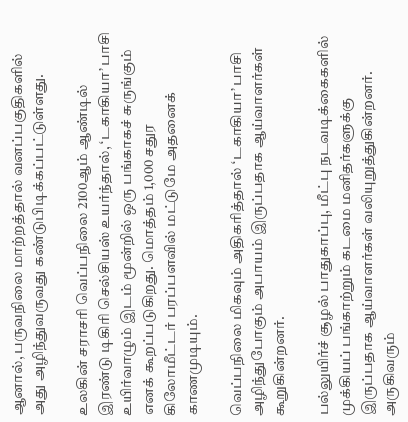ஆனால், பருவநிலை மாற்றத்தால் வனப்பகுதிகளில் அது அழிந்துவருவது கண்டுபிடிக்கப்பட்டுள்ளது.

உலகின் சராசரி வெப்பநிலை 2100ஆம் ஆண்டில் இரண்டு டிகிரி செல்சியஸ் உயர்ந்தால், ‘டகாகியா’ பாசி உயிர்வாழும் இடம் மூன்றில் ஒரு பங்காகச் சுருங்கும் எனக் கூறப்படுகிறது. மொத்தம் 1,000 சதுர கிலோமீட்டர் பரப்பளவில் மட்டுமே அதனைக் காணமுடியும்.

வெப்பநிலை மிகவும் அதிகரித்தால் ‘டகாகியா’ பாசி அழிந்துபோகும் அபாயம் இருப்பதாக ஆய்வாளர்கள் கூறுகின்றனர்.

பல்லுயிர்ச் சூழல் பாதுகாப்பு, மீட்பு நடவடிக்கைகளில் முக்கியப் பங்காற்றும் கடமை மனிதர்களுக்கு இருப்பதாக ஆய்வாளர்கள் வலியுறுத்துகின்றனர். அருகிவரும்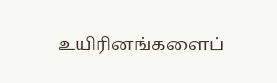உயிரினங்களைப்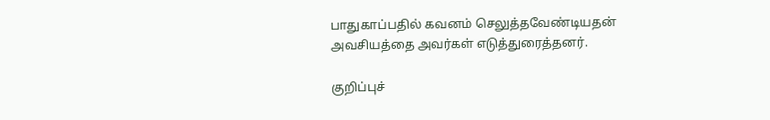பாதுகாப்பதில் கவனம் செலுத்தவேண்டியதன் அவசியத்தை அவர்கள் எடுத்துரைத்தனர்.

குறிப்புச்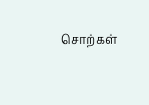சொற்கள்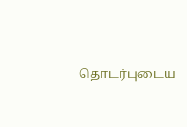தொடர்புடைய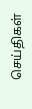செய்திகள்